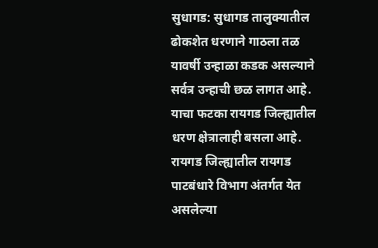सुधागड: सुधागड तालुक्यातील ढोकशेत धरणाने गाठला तळ
यावर्षी उन्हाळा कडक असल्याने सर्वत्र उन्हाची छळ लागत आहे. याचा फटका रायगड जिल्ह्यातील धरण क्षेत्रालाही बसला आहे. रायगड जिल्ह्यातील रायगड पाटबंधारे विभाग अंतर्गत येत असलेल्या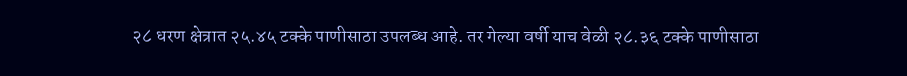२८ धरण क्षेत्रात २५.४५ टक्के पाणीसाठा उपलब्ध आहे. तर गेल्या वर्षी याच वेळी २८.३६ टक्के पाणीसाठा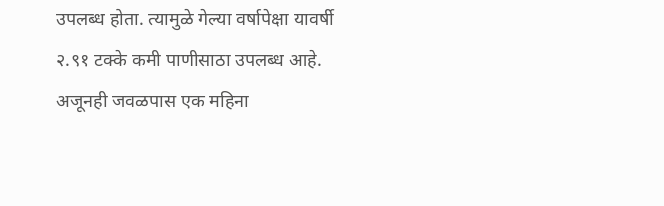उपलब्ध होता. त्यामुळे गेल्या वर्षापेक्षा यावर्षी २.९१ टक्के कमी पाणीसाठा उपलब्ध आहे. अजूनही जवळपास एक महिना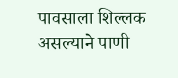पावसाला शिल्लक असल्याने पाणी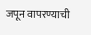जपून वापरण्याची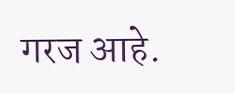गरज आहे.